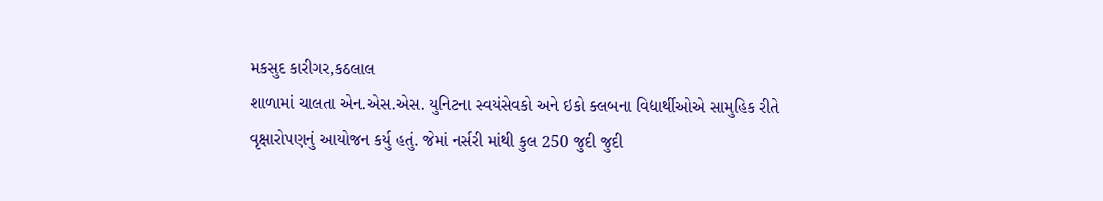મકસુદ કારીગર,કઠલાલ
શાળામાં ચાલતા એન.એસ.એસ. યુનિટના સ્વયંસેવકો અને ઇકો ક્લબના વિદ્યાર્થીઓએ સામુહિક રીતે વૃક્ષારોપણનું આયોજન કર્યુ હતું. જેમાં નર્સરી માંથી કુલ 250 જુદી જુદી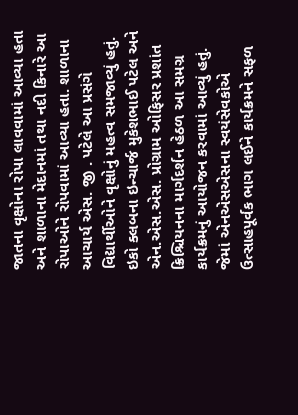જાતના વૃક્ષોના રોપા લાવવામાં આવ્યા હતા અને શાળાના મેદાનમાં તથા નદી કિનારે આ રોપાઓને રોપવામાં આવ્યા હતા. શાળાના આચાર્ય એસ. જી . પટેલે આ પ્રસંગે વિદ્યાર્થીઓને વૃક્ષોનું મહત્વ સમજાવ્યું હતું.
ઇકો ક્લબના ઇન્ચાર્જ મુકેશભાઈ પટેલ અને એન.એસ.એસ. પ્રોગ્રામ ઓફિસર પ્રશાંત ક્રિશ્ચિયનના માર્ગદર્શન હેઠળ આ સમગ્ર કાર્યક્રમનું આયોજન કરવામાં આવ્યું હતું. જેમાં એનએસએસના સ્વયંસેવકોએ ઉત્સાહપૂર્વક ભાગ લઈને કાર્યક્રમને સફળ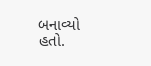બનાવ્યો હતો.